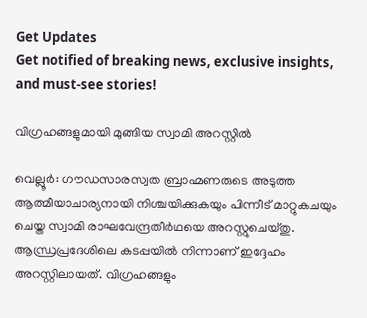Get Updates
Get notified of breaking news, exclusive insights, and must-see stories!

വിഗ്രഹങ്ങളുമായി മുങ്ങിയ സ്വാമി അറസ്റ്റില്‍

വെല്ലൂര്‍: ഗൗഡസാരസ്വത ബ്രാഹ്മണരുടെ അടുത്ത ആത്മീയാചാര്യനായി നിശ്ചയിക്കുകയും പിന്നീട് മാറ്റുകചയും ചെയ്ത സ്വാമി രാഘവേന്ദ്രതീര്‍ഥയെ അറസ്റ്റുചെയ്തു. ആന്ധ്രപ്രദേശിലെ കടപ്പയില്‍ നിന്നാണ് ഇദ്ദേഹം അറസ്റ്റിലായത്. വിഗ്രഹങ്ങളും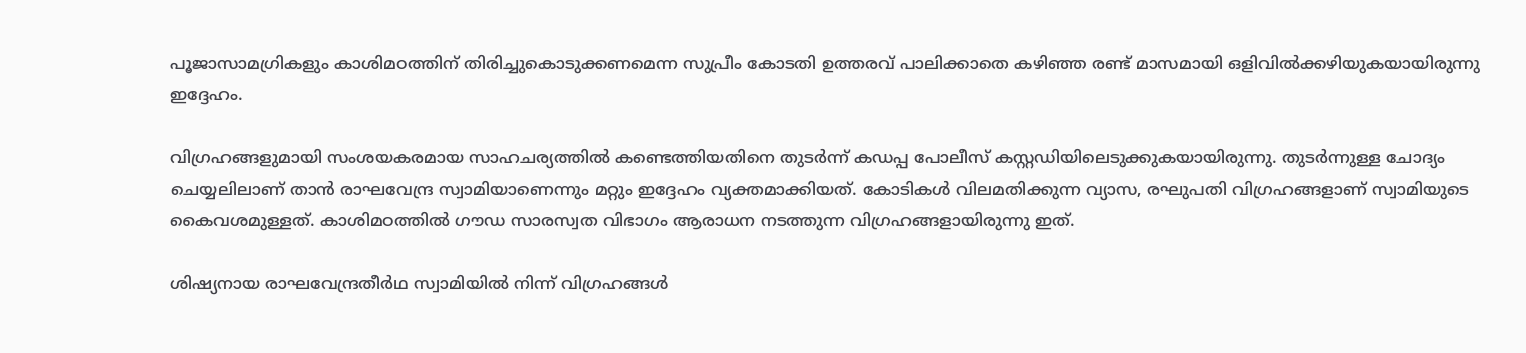പൂജാസാമഗ്രികളും കാശിമഠത്തിന് തിരിച്ചുകൊടുക്കണമെന്ന സുപ്രീം കോടതി ഉത്തരവ് പാലിക്കാതെ കഴിഞ്ഞ രണ്ട് മാസമായി ഒളിവില്‍ക്കഴിയുകയായിരുന്നു ഇദ്ദേഹം.

വിഗ്രഹങ്ങളുമായി സംശയകരമായ സാഹചര്യത്തില്‍ കണ്ടെത്തിയതിനെ തുടര്‍ന്ന് കഡപ്പ പോലീസ് കസ്റ്റഡിയിലെടുക്കുകയായിരുന്നു. തുടര്‍ന്നുള്ള ചോദ്യം ചെയ്യലിലാണ് താന്‍ രാഘവേന്ദ്ര സ്വാമിയാണെന്നും മറ്റും ഇദ്ദേഹം വ്യക്തമാക്കിയത്. കോടികള്‍ വിലമതിക്കുന്ന വ്യാസ, രഘുപതി വിഗ്രഹങ്ങളാണ് സ്വാമിയുടെ കൈവശമുള്ളത്. കാശിമഠത്തില്‍ ഗൗഡ സാരസ്വത വിഭാഗം ആരാധന നടത്തുന്ന വിഗ്രഹങ്ങളായിരുന്നു ഇത്.

ശിഷ്യനായ രാഘവേന്ദ്രതീര്‍ഥ സ്വാമിയില്‍ നിന്ന് വിഗ്രഹങ്ങള്‍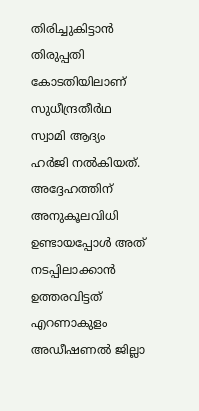തിരിച്ചുകിട്ടാന്‍ തിരുപ്പതി കോടതിയിലാണ് സുധീന്ദ്രതീര്‍ഥ സ്വാമി ആദ്യം ഹര്‍ജി നല്‍കിയത്. അദ്ദേഹത്തിന് അനുകൂലവിധി ഉണ്ടായപ്പോള്‍ അത് നടപ്പിലാക്കാന്‍ ഉത്തരവിട്ടത് എറണാകുളം അഡീഷണല്‍ ജില്ലാ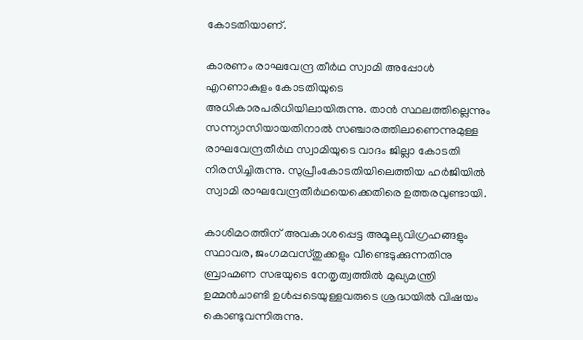കോടതിയാണ്.

കാരണം രാഘവേന്ദ്ര തീര്‍ഥ സ്വാമി അപ്പോള്‍ എറണാകുളം കോടതിയുടെ അധികാരപരിധിയിലായിരുന്നു. താന്‍ സ്ഥലത്തില്ലെന്നും സന്ന്യാസിയായതിനാല്‍ സഞ്ചാരത്തിലാണെന്നുമുള്ള രാഘവേന്ദ്രതീര്‍ഥ സ്വാമിയുടെ വാദം ജില്ലാ കോടതി നിരസിച്ചിരുന്നു. സുപ്രീംകോടതിയിലെത്തിയ ഹര്‍ജിയില്‍ സ്വാമി രാഘവേന്ദ്രതീര്‍ഥയെക്കെതിരെ ഉത്തരവുണ്ടായി.

കാശിമഠത്തിന് അവകാശപ്പെട്ട അമൂല്യവിഗ്രഹങ്ങളും സ്ഥാവര, ജംഗമവസ്തുക്കളും വീണ്ടെടുക്കുന്നതിനു ബ്രാഹ്മണ സഭയുടെ നേതൃത്വത്തില്‍ മുഖ്യമന്ത്രി ഉമ്മന്‍ചാണ്ടി ഉള്‍പ്പടെയുള്ളവരുടെ ശ്രദ്ധയില്‍ വിഷയം കൊണ്ടുവന്നിരുന്നു.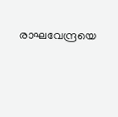രാഘവേന്ദ്രയെ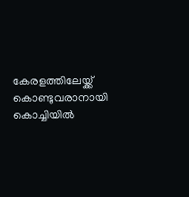കേരളത്തിലേയ്ക്ക് കൊണ്ടുവരാനായി കൊച്ചിയില്‍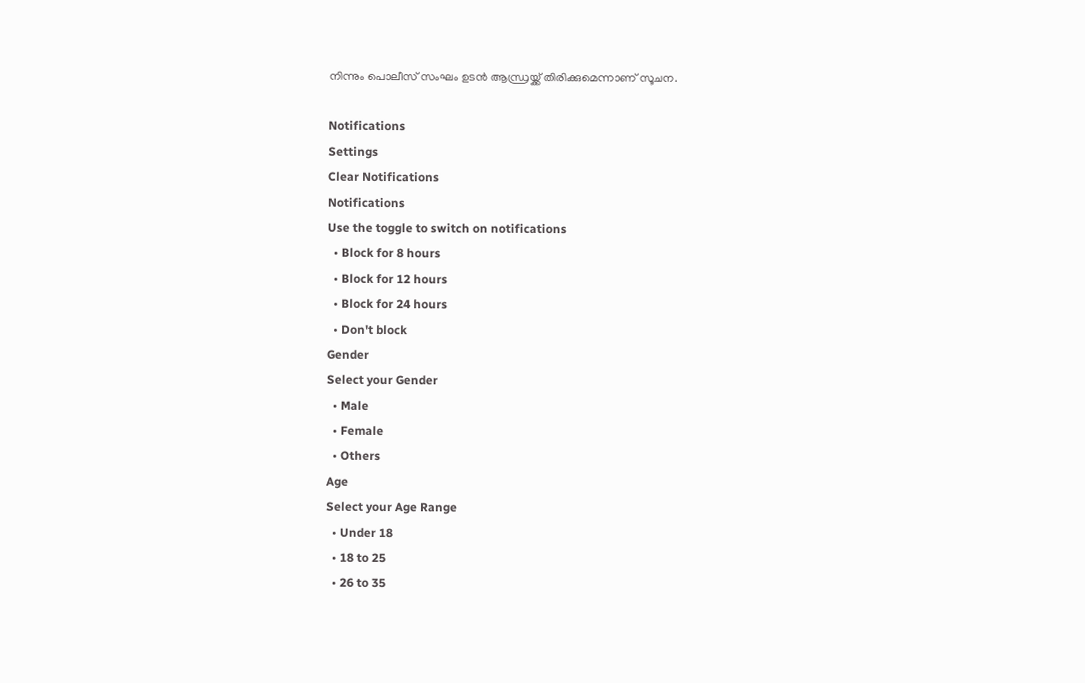നിന്നും പൊലീസ് സംഘം ഉടന്‍ ആന്ധ്രയ്ക്ക് തിരിക്കുമെന്നാണ് സൂചന.

Notifications
Settings
Clear Notifications
Notifications
Use the toggle to switch on notifications
  • Block for 8 hours
  • Block for 12 hours
  • Block for 24 hours
  • Don't block
Gender
Select your Gender
  • Male
  • Female
  • Others
Age
Select your Age Range
  • Under 18
  • 18 to 25
  • 26 to 35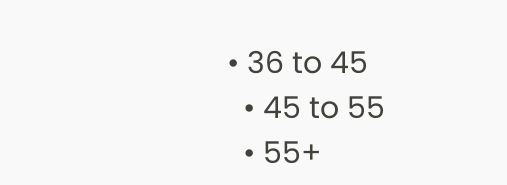• 36 to 45
  • 45 to 55
  • 55+